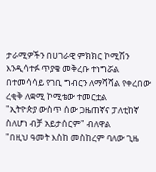ታራሚዎችን በሀገራዊ ምክክር ኮሚሽን እንዲሳተፉ ጥያቄ መቅረቡ ተነግሯል
በተመሳሳይ የገቢ ግብርን ለማሻሻል የቀረበው ረቂቅ ለቋሚ ኮሚቴው ተመርቷል
"ኢትዮጵያ ውስጥ ሰው ጋዜጠኛና ፓለቲከኛ ስለሆነ ብቻ አይታሰርም" ብለዋል
"በዚህ ዓመት እስከ መስከረም ባለው ጊዜ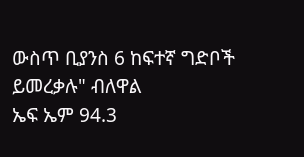ውስጥ ቢያንስ 6 ከፍተኛ ግድቦች ይመረቃሉ" ብለዋል
ኤፍ ኤም 94.3